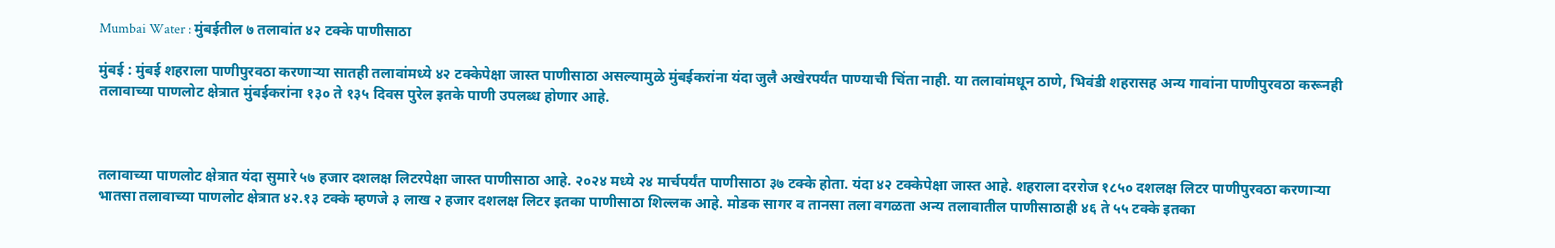Mumbai Water : मुंबईतील ७ तलावांत ४२ टक्के पाणीसाठा

मुंबई : मुंबई शहराला पाणीपुरवठा करणाऱ्या सातही तलावांमध्ये ४२ टक्केपेक्षा जास्त पाणीसाठा असल्यामुळे मुंबईकरांना यंदा जुलै अखेरपर्यंत पाण्याची चिंता नाही. या तलावांमधून ठाणे, भिवंडी शहरासह अन्य गावांना पाणीपुरवठा करूनही तलावाच्या पाणलोट क्षेत्रात मुंबईकरांना १३० ते १३५ दिवस पुरेल इतके पाणी उपलब्ध होणार आहे.



तलावाच्या पाणलोट क्षेत्रात यंदा सुमारे ५७ हजार दशलक्ष लिटरपेक्षा जास्त पाणीसाठा आहे. २०२४ मध्ये २४ मार्चपर्यंत पाणीसाठा ३७ टक्के होता. यंदा ४२ टक्केपेक्षा जास्त आहे. शहराला दररोज १८५० दशलक्ष लिटर पाणीपुरवठा करणाऱ्या भातसा तलावाच्या पाणलोट क्षेत्रात ४२.१३ टक्के म्हणजे ३ लाख २ हजार दशलक्ष लिटर इतका पाणीसाठा शिल्लक आहे. मोडक सागर व तानसा तला वगळता अन्य तलावातील पाणीसाठाही ४६ ते ५५ टक्के इतका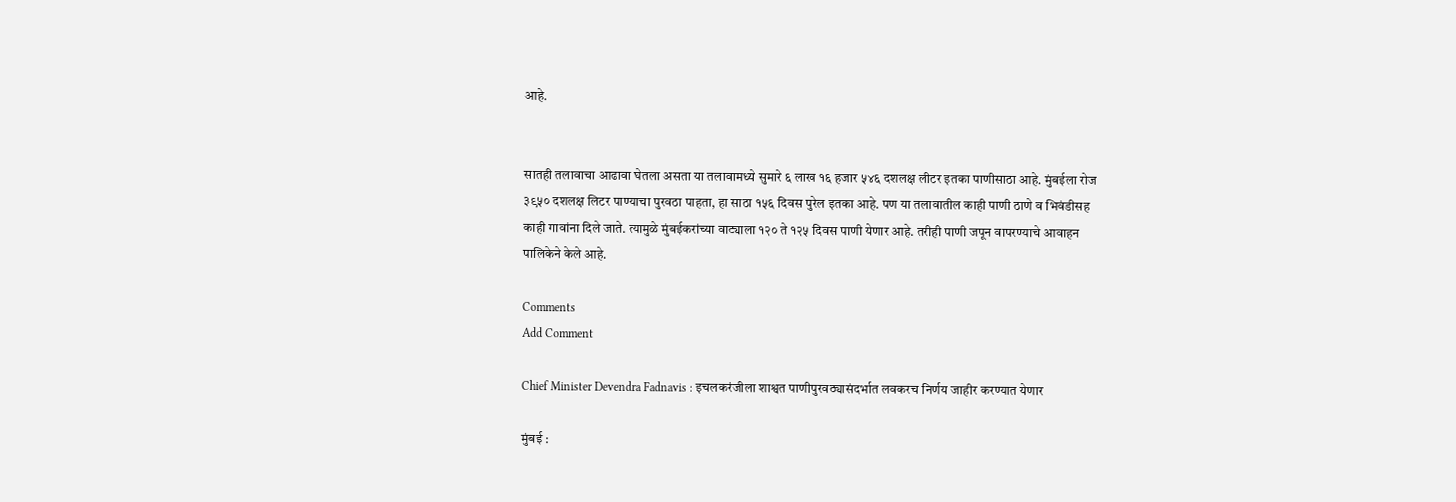आहे.


सातही तलावाचा आढावा घेतला असता या तलावामध्ये सुमारे ६ लाख १६ हजार ५४६ दशलक्ष लीटर इतका पाणीसाठा आहे. मुंबईला रोज ३९५० दशलक्ष लिटर पाण्याचा पुरवठा पाहता, हा साठा १५६ दिवस पुरेल इतका आहे. पण या तलावातील काही पाणी ठाणे व भिवंडीसह काही गावांना दिले जाते. त्यामुळे मुंबईकरांच्या वाट्याला १२० ते १२५ दिवस पाणी येणार आहे. तरीही पाणी जपून वापरण्याचे आवाहन पालिकेने केले आहे.

Comments
Add Comment

Chief Minister Devendra Fadnavis : इचलकरंजीला शाश्वत पाणीपुरवठ्यासंदर्भात लवकरच निर्णय जाहीर करण्यात येणार

मुंबई :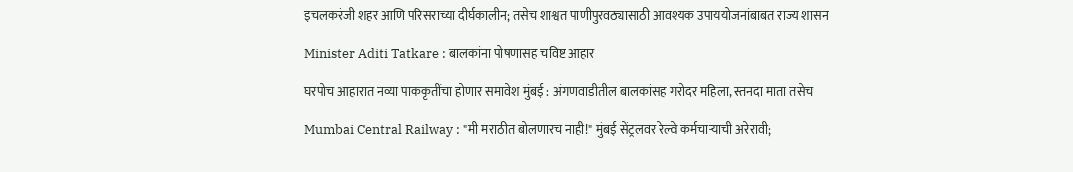इचलकरंजी शहर आणि परिसराच्या दीर्घकालीन; तसेच शाश्वत पाणीपुरवठ्यासाठी आवश्यक उपाययोजनांबाबत राज्य शासन

Minister Aditi Tatkare : बालकांना पोषणासह चविष्ट आहार

घरपोच आहारात नव्या पाककृतींचा होणार समावेश मुंबई : अंगणवाडीतील बालकांसह गरोदर महिला, स्तनदा माता तसेच

Mumbai Central Railway : "मी मराठीत बोलणारच नाही!" मुंबई सेंट्रलवर रेल्वे कर्मचाऱ्याची अरेरावी;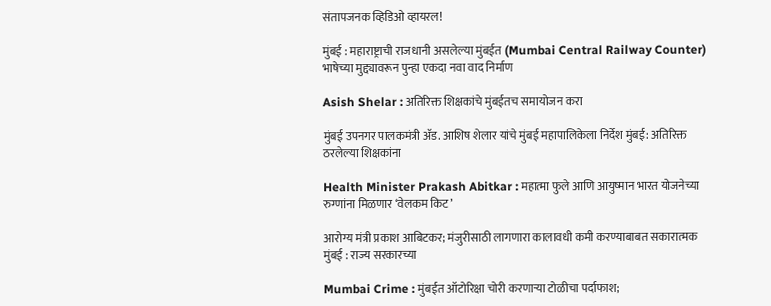संतापजनक व्हिडिओ व्हायरल!

मुंबई : महाराष्ट्राची राजधानी असलेल्या मुंबईत (Mumbai Central Railway Counter) भाषेच्या मुद्द्यावरून पुन्हा एकदा नवा वाद निर्माण

Asish Shelar : अतिरिक्त शिक्षकांचे मुंबईतच समायोजन करा

मुंबई उपनगर पालकमंत्री ॲड. आशिष शेलार यांचे मुंबई महापालिकेला निर्देश मुंबई: अतिरिक्त ठरलेल्या शिक्षकांना

Health Minister Prakash Abitkar : महात्मा फुले आणि आयुष्मान भारत योजनेच्या रुग्णांना मिळणार ‘वेलकम किट’

आरोग्य मंत्री प्रकाश आबिटकर; मंजुरीसाठी लागणारा कालावधी कमी करण्याबाबत सकारात्मक मुंबई : राज्य सरकारच्या

Mumbai Crime : मुंबईत ऑटोरिक्षा चोरी करणाऱ्या टोळीचा पर्दाफाश;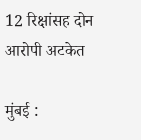12 रिक्षांसह दोन आरोपी अटकेत

मुंबई :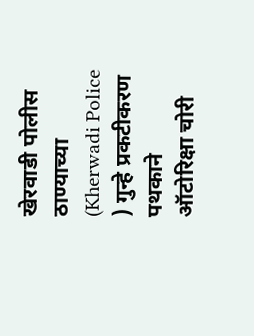खेरवाडी पोलीस ठाण्याच्या (Kherwadi Police ) गुन्हे प्रकटीकरण पथकाने ऑटोरिक्षा चोरी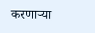करणाऱ्या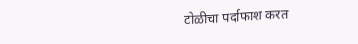टोळीचा पर्दाफाश करत